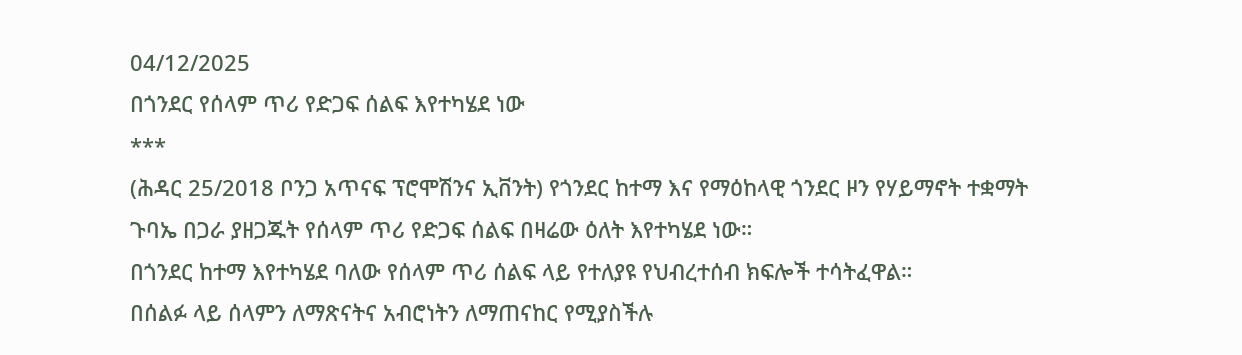04/12/2025
በጎንደር የሰላም ጥሪ የድጋፍ ሰልፍ እየተካሄደ ነው
***
(ሕዳር 25/2018 ቦንጋ አጥናፍ ፕሮሞሽንና ኢቨንት) የጎንደር ከተማ እና የማዕከላዊ ጎንደር ዞን የሃይማኖት ተቋማት ጉባኤ በጋራ ያዘጋጁት የሰላም ጥሪ የድጋፍ ሰልፍ በዛሬው ዕለት እየተካሄደ ነው።
በጎንደር ከተማ እየተካሄደ ባለው የሰላም ጥሪ ሰልፍ ላይ የተለያዩ የህብረተሰብ ክፍሎች ተሳትፈዋል።
በሰልፉ ላይ ሰላምን ለማጽናትና አብሮነትን ለማጠናከር የሚያስችሉ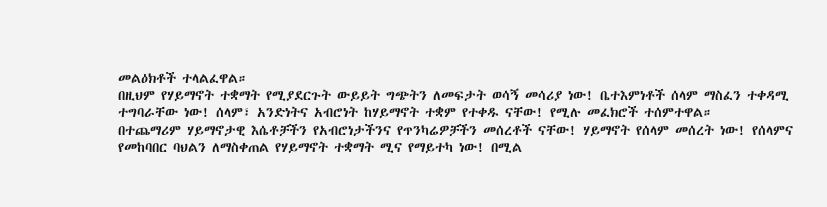መልዕክቶች ተላልፈዋል።
በዚህም የሃይማኖት ተቋማት የሚያደርጉት ውይይት ግጭትን ለመፍታት ወሳኝ መሳሪያ ነው! ቤተእምነቶች ሰላም ማስፈን ተቀዳሚ ተግባራቸው ነው! ሰላም፣ አንድነትና አብሮነት ከሃይማኖት ተቋም የተቀዱ ናቸው! የሚሉ መፈክሮች ተሰምተዋል።
በተጨማሪም ሃይማኖታዊ እሴቶቻችን የአብሮነታችንና የጥንካሬዎቻችን መሰረቶች ናቸው! ሃይማኖት የሰላም መሰረት ነው! የሰላምና የመከባበር ባህልን ለማስቀጠል የሃይማኖት ተቋማት ሚና የማይተካ ነው! በሚል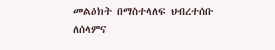መልዕክት በማስተላለፍ ህብረተሰቡ ለሰላምና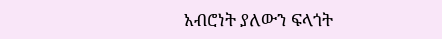አብሮነት ያለውን ፍላጎት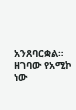አንጸባርቋል።
ዘገባው የአሚኮ ነው